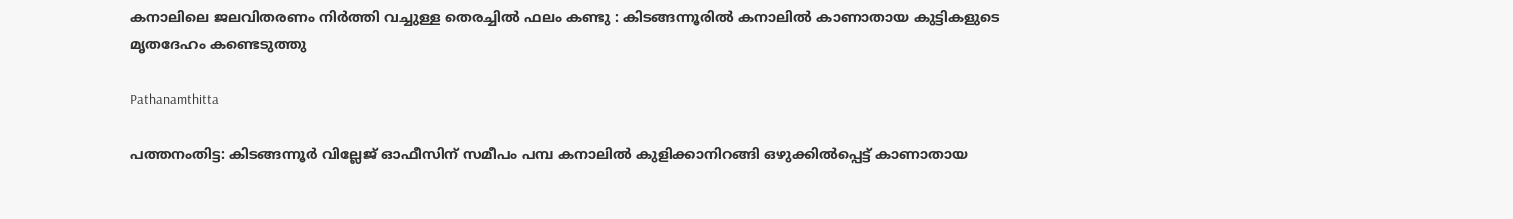കനാലിലെ ജലവിതരണം നിർത്തി വച്ചുള്ള തെരച്ചിൽ ഫലം കണ്ടു : കിടങ്ങന്നൂരിൽ കനാലിൽ കാണാതായ കുട്ടികളുടെ മൃതദേഹം കണ്ടെടുത്തു

Pathanamthitta

പത്തനംതിട്ട: കിടങ്ങന്നൂര്‍ വില്ലേജ് ഓഫീസിന് സമീപം പമ്പ കനാലില്‍ കുളിക്കാനിറങ്ങി ഒഴുക്കില്‍പ്പെട്ട് കാണാതായ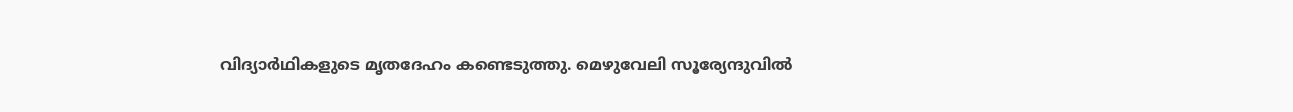വിദ്യാര്‍ഥികളുടെ മൃതദേഹം കണ്ടെടുത്തു. മെഴുവേലി സൂര്യേന്ദുവില്‍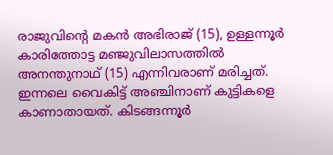രാജുവിന്റെ മകന്‍ അഭിരാജ് (15), ഉള്ളന്നൂര്‍ കാരിത്തോട്ട മഞ്ജുവിലാസത്തില്‍ അനന്തുനാഥ് (15) എന്നിവരാണ് മരിച്ചത്. ഇന്നലെ വൈകിട്ട് അഞ്ചിനാണ് കുട്ടികളെ കാണാതായത്. കിടങ്ങന്നൂര്‍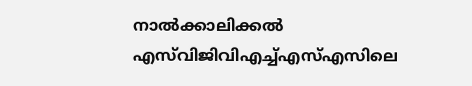നാല്‍ക്കാലിക്കല്‍ എസ്‌വിജിവിഎച്ച്എസ്എസിലെ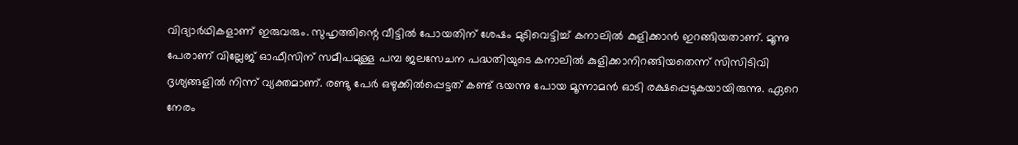വിദ്യാര്‍ഥികളാണ് ഇരുവരും. സുഹൃത്തിന്റെ വീട്ടില്‍ പോയതിന് ശേഷം മുടിവെട്ടിച്ച് കനാലില്‍ കുളിക്കാന്‍ ഇറങ്ങിയതാണ്. മൂന്നു പേരാണ് വില്ലേജ് ഓഫീസിന് സമീപമുള്ള പമ്പ ജലസേചന പദ്ധതിയുടെ കനാലില്‍ കുളിക്കാനിറങ്ങിയതെന്ന് സിസിടിവി ദൃശ്യങ്ങളില്‍ നിന്ന് വ്യക്തമാണ്. രണ്ടു പേര്‍ ഒഴുക്കില്‍പ്പെട്ടത് കണ്ട് ഭയന്നു പോയ മൂന്നാമന്‍ ഓടി രക്ഷപ്പെടുകയായിരുന്നു. ഏറെ നേരം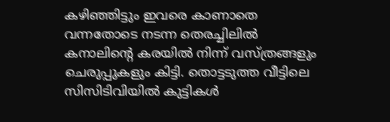കഴിഞ്ഞിട്ടും ഇവരെ കാണാതെ വന്നതോടെ നടന്ന തെരച്ചിലില്‍ കനാലിന്റെ കരയില്‍ നിന്ന് വസ്ത്രങ്ങളും ചെരുപ്പുകളും കിട്ടി. തൊട്ടടുത്ത വീട്ടിലെ സിസിടിവിയില്‍ കുട്ടികള്‍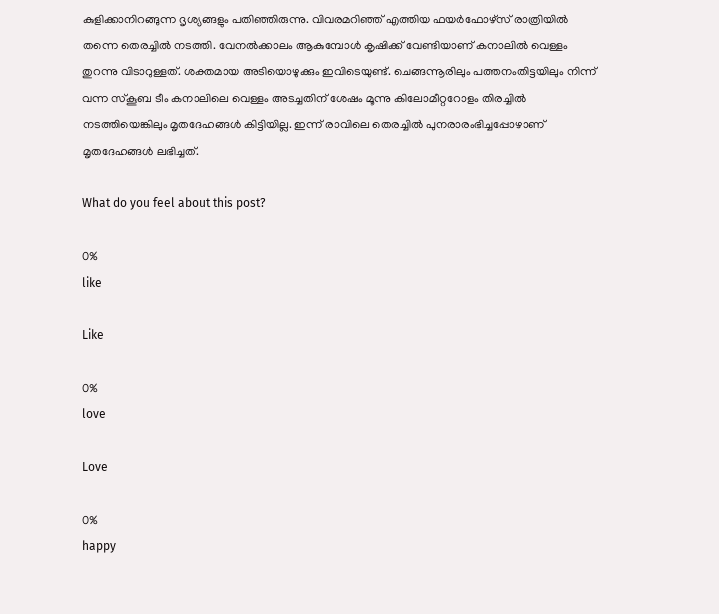കുളിക്കാനിറങ്ങുന്ന ദൃശ്യങ്ങളും പതിഞ്ഞിരുന്നു. വിവരമറിഞ്ഞ് എത്തിയ ഫയര്‍ഫോഴ്‌സ് രാത്രിയില്‍ തന്നെ തെരച്ചില്‍ നടത്തി. വേനല്‍ക്കാലം ആകുമ്പോള്‍ കൃഷിക്ക് വേണ്ടിയാണ് കനാലില്‍ വെള്ളം തുറന്നു വിടാറുള്ളത്. ശക്തമായ അടിയൊഴുക്കും ഇവിടെയുണ്ട്. ചെങ്ങന്നൂരിലും പത്തനംതിട്ടയിലും നിന്ന് വന്ന സ്‌കൂബ ടീം കനാലിലെ വെള്ളം അടച്ചതിന് ശേഷം മൂന്നു കിലോമീറ്ററോളം തിരച്ചില്‍ നടത്തിയെങ്കിലും മൃതദേഹങ്ങള്‍ കിട്ടിയില്ല. ഇന്ന് രാവിലെ തെരച്ചില്‍ പുനരാരംഭിച്ചപ്പോഴാണ് മൃതദേഹങ്ങള്‍ ലഭിച്ചത്.

What do you feel about this post?

0%
like

Like

0%
love

Love

0%
happy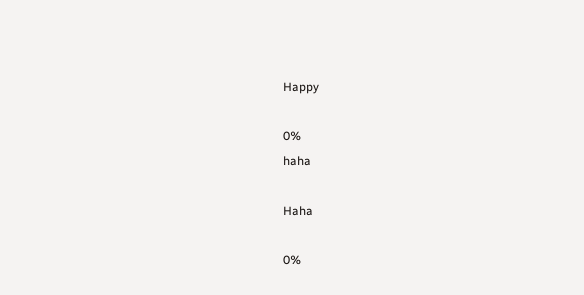Happy

0%
haha

Haha

0%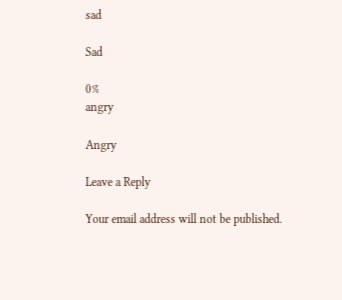sad

Sad

0%
angry

Angry

Leave a Reply

Your email address will not be published.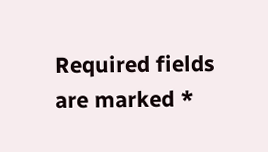Required fields are marked *